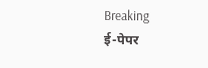Breaking
ई-पेपर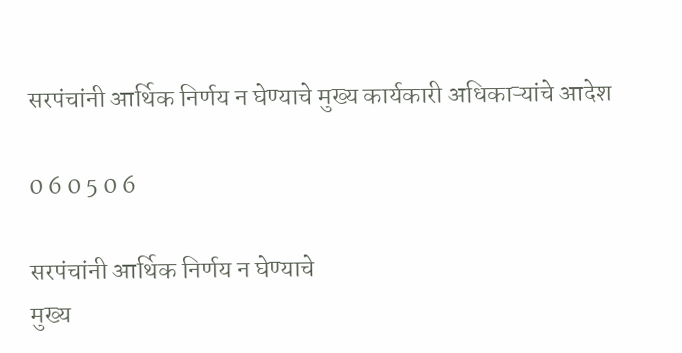सरपंचांनी आर्थिक निर्णय न घेण्याचे मुख्य कार्यकारी अधिकाऱ्यांचे आदेश

0 6 0 5 0 6

सरपंचांनी आर्थिक निर्णय न घेण्याचे
मुख्य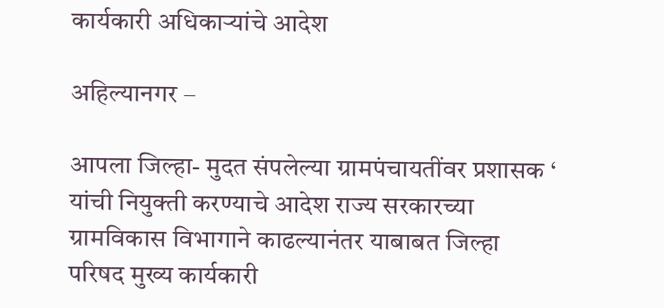कार्यकारी अधिकाऱ्यांचे आदेश

अहिल्यानगर –

आपला जिल्हा- मुदत संपलेल्या ग्रामपंचायतींवर प्रशासक ‘ यांची नियुक्ती करण्याचे आदेश राज्य सरकारच्या ग्रामविकास विभागाने काढल्यानंतर याबाबत जिल्हा परिषद मुख्य कार्यकारी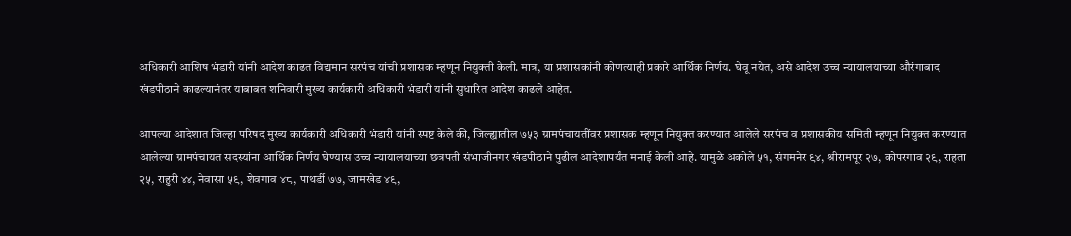अधिकारी आशिष भंडारी यांनी आदेश काढत विद्यमान सरपंच यांची प्रशासक म्हणून नियुक्ती केली. मात्र, या प्रशासकांनी कोणत्याही प्रकारे आर्थिक निर्णय. घेवू नयेत, असे आदेश उच्च न्यायालयाच्या औरंगाबाद खंडपीठाने काढल्यानंतर याबाबत शनिवारी मुख्य कार्यकारी अधिकारी भंडारी यांनी सुधारित आदेश काढले आहेत.

आपल्या आदेशात जिल्हा परिषद मुख्य कार्यकारी अधिकारी भंडारी यांनी स्पष्ट केले की, जिल्ह्यातील ७५३ ग्रामपंचायतींवर प्रशासक म्हणून नियुक्त करण्यात आलेले सरपंच व प्रशासकीय समिती म्हणून नियुक्त करण्यात आलेल्या ग्रामपंचायत सदस्यांना आर्थिक निर्णय घेण्यास उच्च न्यायालयाच्या छत्रपती संभाजीनगर खंडपीठाने पुढील आदेशापर्यंत मनाई केली आहे. यामुळे अकोले ५१, संगमनेर ९४, श्रीरामपूर २७, कोपरगाव २९, राहता २५, राहुरी ४४, नेवासा ५९, शेवगाव ४८, पाथर्डी ७७, जामखेड ४९,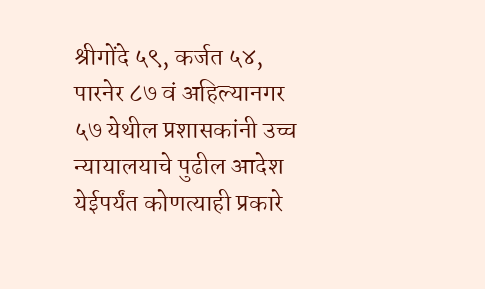श्रीगोंदे ५९, कर्जत ५४, पारनेर ८७ वं अहिल्यानगर ५७ येथील प्रशासकांनी उच्च न्यायालयाचे पुढील आदेश येईपर्यंत कोणत्याही प्रकारे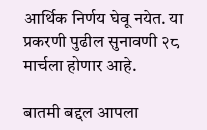आर्थिक निर्णय घेवू नयेत. या प्रकरणी पुढील सुनावणी २८ मार्चला होणार आहे.

बातमी बद्दल आपला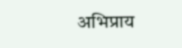अभिप्राय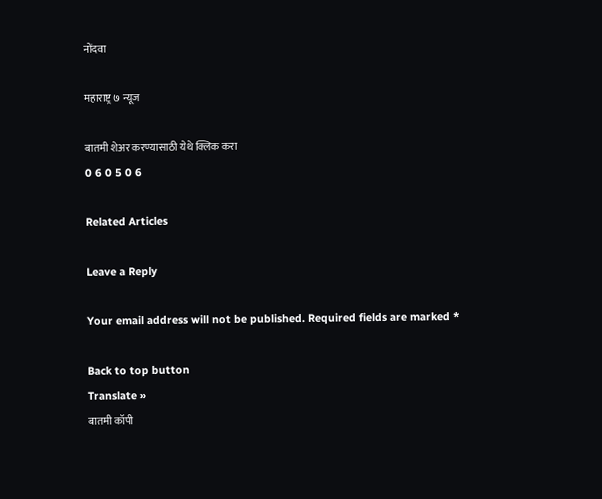नोंदवा

महाराष्ट्र ७ न्यूज

बातमी शेअर करण्यासाठी येथे क्लिक करा
0 6 0 5 0 6

Related Articles

Leave a Reply

Your email address will not be published. Required fields are marked *

Back to top button
Translate »
बातमी कॉपी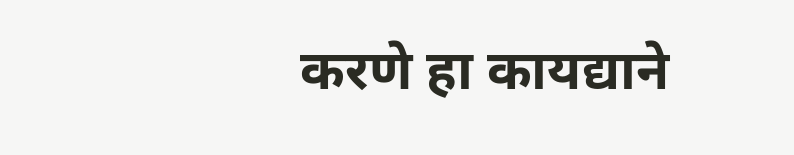करणे हा कायद्याने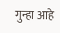गुन्हा आहे